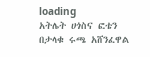loading
አትሌት ሀጎስና ፎቴን በታላቁ ሩጫ አሸንፈዋል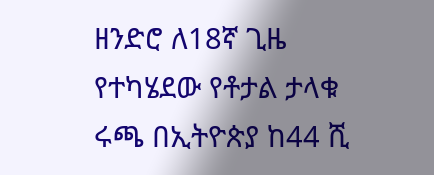ዘንድሮ ለ18ኛ ጊዜ የተካሄደው የቶታል ታላቁ ሩጫ በኢትዮጵያ ከ44 ሺ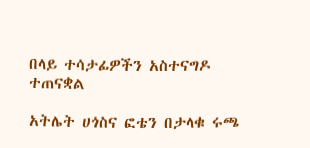በላይ ተሳታፊዎችን አስተናግዶ ተጠናቋል

አትሌት ሀጎስና ፎቴን በታላቁ ሩጫ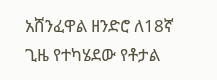አሸንፈዋል ዘንድሮ ለ18ኛ ጊዜ የተካሄደው የቶታል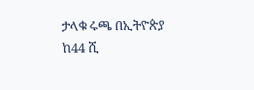ታላቁ ሩጫ በኢትዮጵያ ከ44 ሺ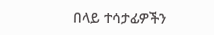በላይ ተሳታፊዎችን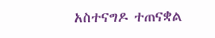አስተናግዶ ተጠናቋል